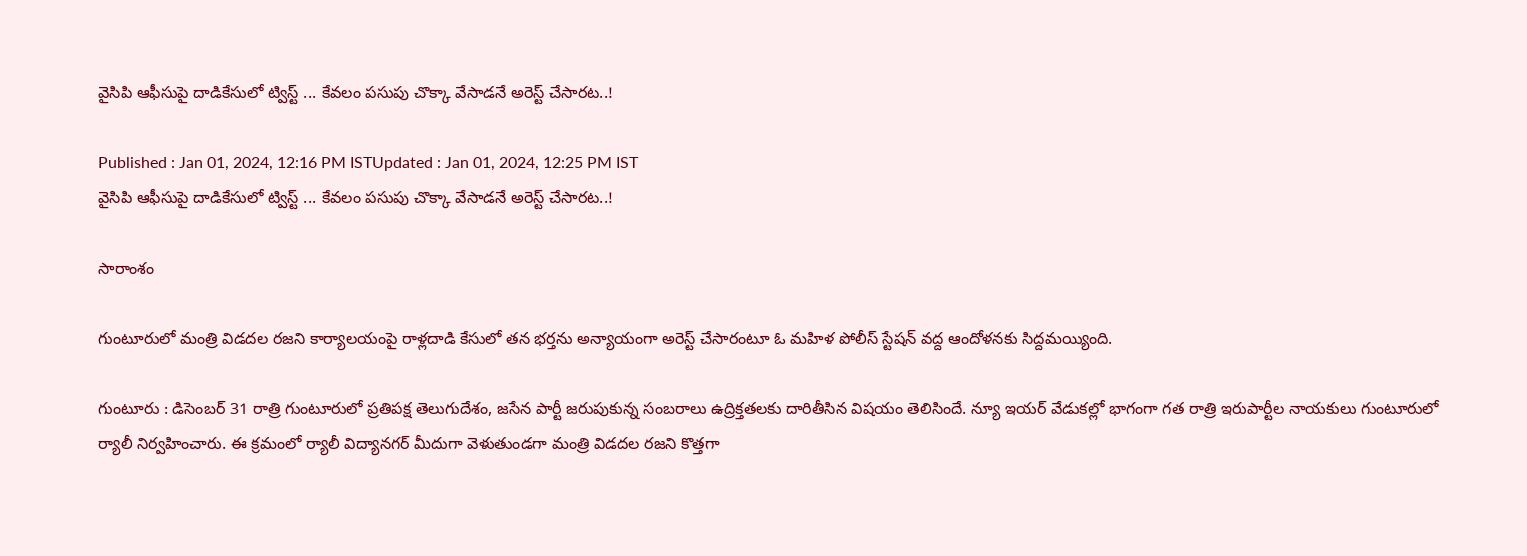వైసిపి ఆఫీసుపై దాడికేసులో ట్విస్ట్ ... కేవలం పసుపు చొక్కా వేసాడనే అరెస్ట్ చేసారట..!

Published : Jan 01, 2024, 12:16 PM ISTUpdated : Jan 01, 2024, 12:25 PM IST
వైసిపి ఆఫీసుపై దాడికేసులో ట్విస్ట్ ... కేవలం పసుపు చొక్కా వేసాడనే అరెస్ట్ చేసారట..!

సారాంశం

గుంటూరులో మంత్రి విడదల రజని కార్యాలయంపై రాళ్లదాడి కేసులో తన భర్తను అన్యాయంగా అరెస్ట్ చేసారంటూ ఓ మహిళ పోలీస్ స్టేషన్ వద్ద ఆందోళనకు సిద్దమయ్యింది.

గుంటూరు : డిసెంబర్ 31 రాత్రి గుంటూరులో ప్రతిపక్ష తెలుగుదేశం, జసేన పార్టీ జరుపుకున్న సంబరాలు ఉద్రిక్తతలకు దారితీసిన విషయం తెలిసిందే. న్యూ ఇయర్ వేడుకల్లో భాగంగా గత రాత్రి ఇరుపార్టీల నాయకులు గుంటూరులో ర్యాలీ నిర్వహించారు. ఈ క్రమంలో ర్యాలీ విద్యానగర్ మీదుగా వెళుతుండగా మంత్రి విడదల రజని కొత్తగా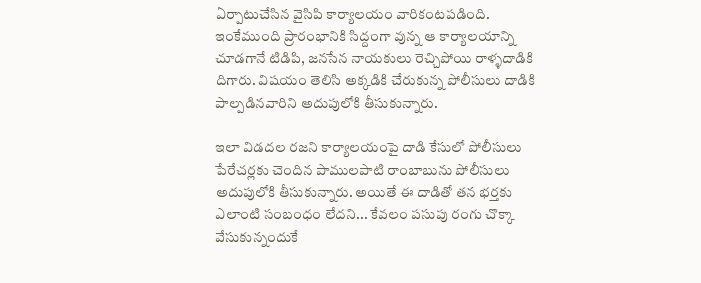ఏర్పాటుచేసిన వైసిపి కార్యాలయం వారికంటపడింది. ఇంకేముంది ప్రారంభానికి సిద్దంగా వున్న ఆ కార్యాలయాన్ని చూడగానే టిడిపి, జనసేన నాయకులు రెచ్చిపోయి రాళ్ళదాడికి దిగారు. విషయం తెలిసి అక్కడికి చేరుకున్న పోలీసులు దాడికి పాల్పడినవారిని అదుపులోకి తీసుకున్నారు.

ఇలా విడదల రజని కార్యాలయంపై దాడి కేసులో పోలీసులు పేరేచర్లకు చెందిన పాములపాటి రాంబాబును పోలీసులు అదుపులోకి తీసుకున్నారు. అయితే ఈ దాడితో తన భర్తకు ఎలాంటి సంబంధం లేదని... కేవలం పసుపు రంగు చొక్కా వేసుకున్నందుకే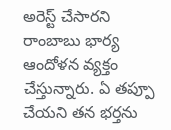అరెస్ట్ చేసారని రాంబాబు భార్య ఆందోళన వ్యక్తం చేస్తున్నారు. ఏ తప్పూ చేయని తన భర్తను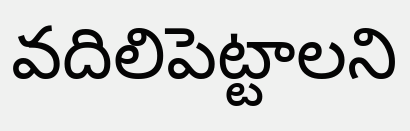వదిలిపెట్టాలని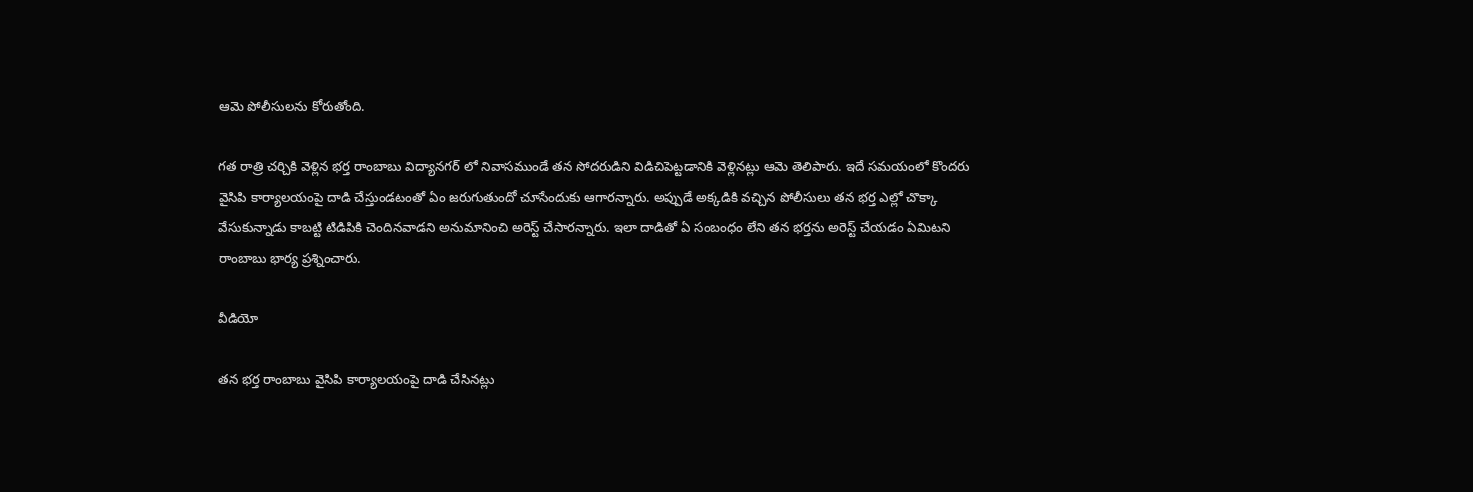ఆమె పోలీసులను కోరుతోంది.

గత రాత్రి చర్చికి వెళ్లిన భర్త రాంబాబు విద్యానగర్ లో నివాసముండే తన సోదరుడిని విడిచిపెట్టడానికి వెళ్లినట్లు ఆమె తెలిపారు. ఇదే సమయంలో కొందరు వైసిపి కార్యాలయంపై దాడి చేస్తుండటంతో ఏం జరుగుతుందో చూసేందుకు ఆగారన్నారు. అప్పుడే అక్కడికి వచ్చిన పోలీసులు తన భర్త ఎల్లో చొక్కా వేసుకున్నాడు కాబట్టి టిడిపికి చెందినవాడని అనుమానించి అరెస్ట్ చేసారన్నారు. ఇలా దాడితో ఏ సంబంధం లేని తన భర్తను అరెస్ట్ చేయడం ఏమిటని రాంబాబు భార్య ప్రశ్నించారు.

వీడియో

తన భర్త రాంబాబు వైసిపి కార్యాలయంపై దాడి చేసినట్లు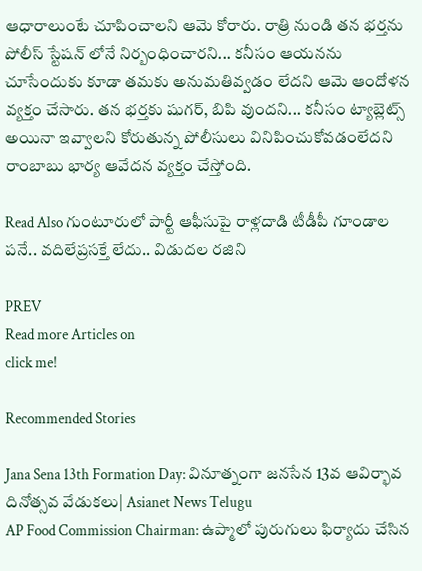ఆధారాలుంటే చూపించాలని ఆమె కోరారు. రాత్రి నుండి తన భర్తను పోలీస్ స్టేషన్ లోనే నిర్బంధించారని... కనీసం ఆయనను చూసేందుకు కూడా తమకు అనుమతివ్వడం లేదని ఆమె ఆందోళన వ్యక్తం చేసారు. తన భర్తకు షుగర్, బిపి వుందని... కనీసం ట్యాబ్లెట్స్ అయినా ఇవ్వాలని కోరుతున్న పోలీసులు వినిపించుకోవడంలేదని రాంబాబు భార్య ఆవేదన వ్యక్తం చేస్తోంది.

Read Also గుంటూరులో పార్టీ ఆఫీసుపై రాళ్లదాడి టీడీపీ గూండాల పనే.. వదిలేప్రసక్తే లేదు.. విడుదల రజిని

PREV
Read more Articles on
click me!

Recommended Stories

Jana Sena 13th Formation Day: వినూత్నంగా జనసేన 13వ ఆవిర్భావ దినోత్సవ వేడుకలు| Asianet News Telugu
AP Food Commission Chairman: ఉప్మాలో పురుగులు ఫిర్యాదు చేసిన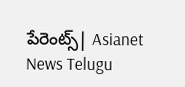పేరెంట్స్| Asianet News Telugu